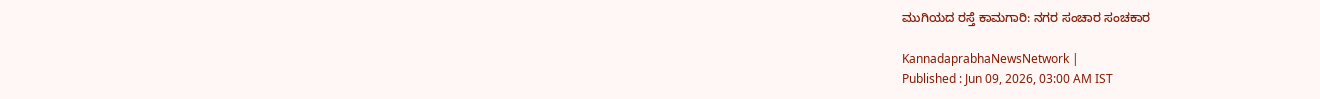ಮುಗಿಯದ ರಸ್ತೆ ಕಾಮಗಾರಿ: ನಗರ ಸಂಚಾರ ಸಂಚಕಾರ

KannadaprabhaNewsNetwork |
Published : Jun 09, 2026, 03:00 AM IST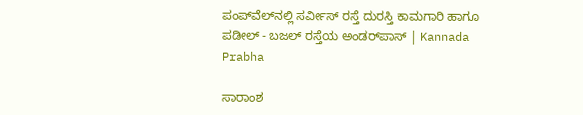ಪಂಪ್‌ವೆಲ್‌ನಲ್ಲಿ ಸರ್ವೀಸ್‌ ರಸ್ತೆ ದುರಸ್ತಿ ಕಾಮಗಾರಿ ಹಾಗೂ ಪಡೀಲ್‌ - ಬಜಲ್‌ ರಸ್ತೆಯ ಅಂಡರ್‌ಪಾಸ್‌ | Kannada Prabha

ಸಾರಾಂಶ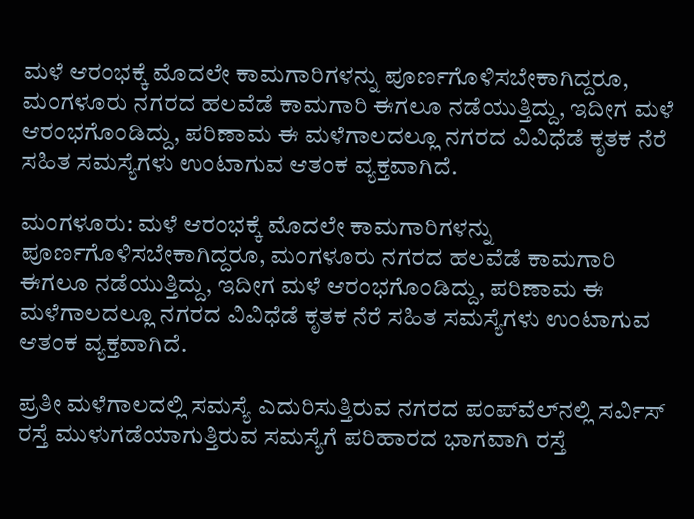ಮಳೆ ಆರಂಭಕ್ಕೆ ಮೊದಲೇ ಕಾಮಗಾರಿಗಳನ್ನು ಪೂರ್ಣಗೊಳಿಸಬೇಕಾಗಿದ್ದರೂ, ಮಂಗಳೂರು ನಗರದ ಹಲವೆಡೆ ಕಾಮಗಾರಿ ಈಗಲೂ ನಡೆಯುತ್ತಿದ್ದು, ಇದೀಗ ಮಳೆ ಆರಂಭಗೊಂಡಿದ್ದು, ಪರಿಣಾಮ ಈ ಮಳೆಗಾಲದಲ್ಲೂ ನಗರದ ವಿವಿಧೆಡೆ ಕೃತಕ ನೆರೆ ಸಹಿತ ಸಮಸ್ಯೆಗಳು ಉಂಟಾಗುವ ಆತಂಕ ವ್ಯಕ್ತವಾಗಿದೆ.

ಮಂಗಳೂರು: ಮಳೆ ಆರಂಭಕ್ಕೆ ಮೊದಲೇ ಕಾಮಗಾರಿಗಳನ್ನು ಪೂರ್ಣಗೊಳಿಸಬೇಕಾಗಿದ್ದರೂ, ಮಂಗಳೂರು ನಗರದ ಹಲವೆಡೆ ಕಾಮಗಾರಿ ಈಗಲೂ ನಡೆಯುತ್ತಿದ್ದು, ಇದೀಗ ಮಳೆ ಆರಂಭಗೊಂಡಿದ್ದು, ಪರಿಣಾಮ ಈ ಮಳೆಗಾಲದಲ್ಲೂ ನಗರದ ವಿವಿಧೆಡೆ ಕೃತಕ ನೆರೆ ಸಹಿತ ಸಮಸ್ಯೆಗಳು ಉಂಟಾಗುವ ಆತಂಕ ವ್ಯಕ್ತವಾಗಿದೆ.

ಪ್ರತೀ ಮಳೆಗಾಲದಲ್ಲಿ ಸಮಸ್ಯೆ ಎದುರಿಸುತ್ತಿರುವ ನಗರದ ಪಂಪ್‌ವೆಲ್‌ನಲ್ಲಿ ಸರ್ವಿಸ್‌ ರಸ್ತೆ ಮುಳುಗಡೆಯಾಗುತ್ತಿರುವ ಸಮಸ್ಯೆಗೆ ಪರಿಹಾರದ ಭಾಗವಾಗಿ ರಸ್ತೆ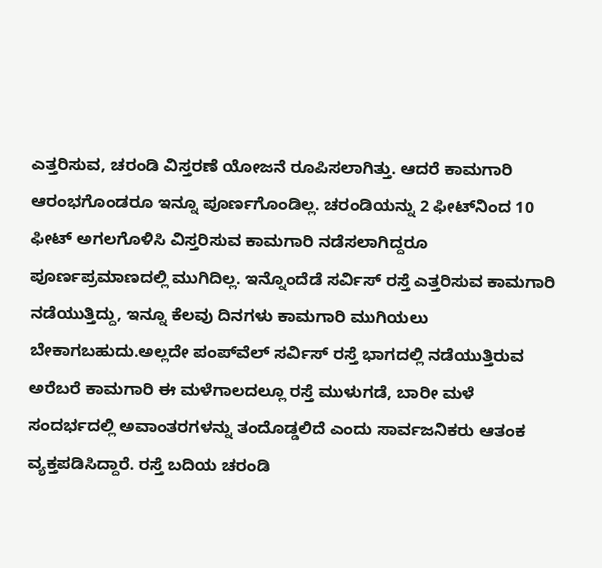ಎತ್ತರಿಸುವ, ಚರಂಡಿ ವಿಸ್ತರಣೆ ಯೋಜನೆ ರೂಪಿಸಲಾಗಿತ್ತು. ಆದರೆ ಕಾಮಗಾರಿ ಆರಂಭಗೊಂಡರೂ ಇನ್ನೂ ಪೂರ್ಣಗೊಂಡಿಲ್ಲ. ಚರಂಡಿಯನ್ನು 2 ಫೀಟ್‌ನಿಂದ 10 ಫೀಟ್‌ ಅಗಲಗೊಳಿಸಿ ವಿಸ್ತರಿಸುವ ಕಾಮಗಾರಿ ನಡೆಸಲಾಗಿದ್ದರೂ ಪೂರ್ಣಪ್ರಮಾಣದಲ್ಲಿ ಮುಗಿದಿಲ್ಲ. ಇನ್ನೊಂದೆಡೆ ಸರ್ವಿಸ್‌ ರಸ್ತೆ ಎತ್ತರಿಸುವ ಕಾಮಗಾರಿ ನಡೆಯುತ್ತಿದ್ದು, ಇನ್ನೂ ಕೆಲ‍ವು ದಿನಗಳು ಕಾಮಗಾರಿ ಮುಗಿಯಲು ಬೇಕಾಗಬಹುದು.ಅಲ್ಲದೇ ಪಂಪ್‌ವೆಲ್‌ ಸರ್ವಿಸ್‌ ರಸ್ತೆ ಭಾಗದಲ್ಲಿ ನಡೆಯುತ್ತಿರುವ ಅರೆಬರೆ ಕಾಮಗಾರಿ ಈ ಮಳೆಗಾಲದಲ್ಲೂ ರಸ್ತೆ ಮುಳುಗಡೆ, ಬಾರೀ ಮಳೆ ಸಂದರ್ಭದಲ್ಲಿ ಅವಾಂತರಗಳನ್ನು ತಂದೊಡ್ಡಲಿದೆ ಎಂದು ಸಾರ್ವಜನಿಕರು ಆತಂಕ ವ್ಯಕ್ತಪಡಿಸಿದ್ದಾರೆ. ರಸ್ತೆ ಬದಿಯ ಚರಂಡಿ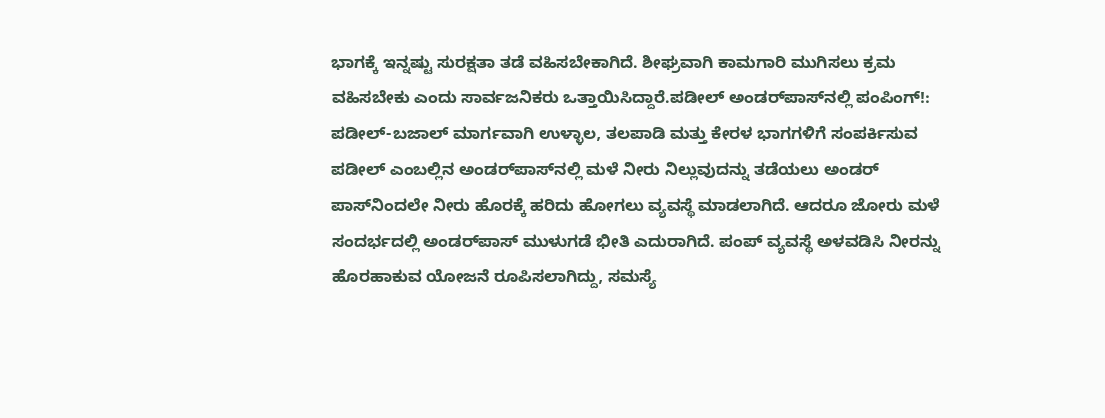ಭಾಗಕ್ಕೆ ಇನ್ನಷ್ಟು ಸುರಕ್ಷತಾ ತಡೆ ವಹಿಸಬೇಕಾಗಿದೆ. ಶೀಘ್ರವಾಗಿ ಕಾಮಗಾರಿ ಮುಗಿಸಲು ಕ್ರಮ ವಹಿಸಬೇಕು ಎಂದು ಸಾರ್ವಜನಿಕರು ಒತ್ತಾಯಿಸಿದ್ದಾರೆ.ಪಡೀಲ್‌ ಅಂಡರ್‌ಪಾಸ್‌ನಲ್ಲಿ ಪಂಪಿಂಗ್‌!: ಪಡೀಲ್‌-ಬಜಾಲ್‌ ಮಾರ್ಗವಾಗಿ ಉಳ್ಳಾಲ, ತಲಪಾಡಿ ಮತ್ತು ಕೇರಳ ಭಾಗಗಳಿಗೆ ಸಂಪರ್ಕಿಸುವ ಪಡೀಲ್‌ ಎಂಬಲ್ಲಿನ ಅಂಡರ್‌ಪಾಸ್‌ನಲ್ಲಿ ಮಳೆ ನೀರು ನಿಲ್ಲುವುದನ್ನು ತಡೆಯಲು ಅಂಡರ್‌ ಪಾಸ್‌ನಿಂದಲೇ ನೀರು ಹೊರಕ್ಕೆ ಹರಿದು ಹೋಗಲು ವ್ಯವಸ್ಥೆ ಮಾಡಲಾಗಿದೆ. ಆದರೂ ಜೋರು ಮಳೆ ಸಂದರ್ಭದಲ್ಲಿ ಅಂಡರ್‌ಪಾಸ್‌ ಮುಳುಗಡೆ ಭೀತಿ ಎದುರಾಗಿದೆ. ಪಂಪ್‌ ವ್ಯವಸ್ಥೆ ಅಳವಡಿಸಿ ನೀರನ್ನು ಹೊರಹಾಕುವ ಯೋಜನೆ ರೂಪಿಸಲಾಗಿದ್ದು, ಸಮಸ್ಯೆ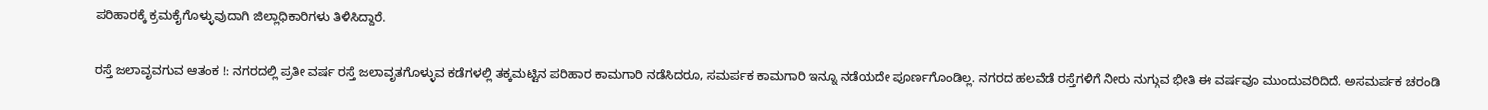ಪರಿಹಾರಕ್ಕೆ ಕ್ರಮಕೈಗೊಳ್ಳುವುದಾಗಿ ಜಿಲ್ಲಾಧಿಕಾರಿಗಳು ತಿಳಿಸಿದ್ದಾರೆ.

ರಸ್ತೆ ಜಲಾವೃವಗುವ ಆತಂಕ !: ನಗರದಲ್ಲಿ ಪ್ರತೀ ವರ್ಷ ರಸ್ತೆ ಜಲಾವೃತಗೊಳ್ಳುವ ಕಡೆಗಳಲ್ಲಿ ತಕ್ಕಮಟ್ಟಿನ ಪರಿಹಾರ ಕಾಮಗಾರಿ ನಡೆಸಿದರೂ, ಸಮರ್ಪಕ ಕಾಮಗಾರಿ ಇನ್ನೂ ನಡೆಯದೇ ಪೂರ್ಣಗೊಂಡಿಲ್ಲ. ನಗರದ ಹಲವೆಡೆ ರಸ್ತೆಗಳಿಗೆ ನೀರು ನುಗ್ಗುವ ಭೀತಿ ಈ ವರ್ಷವೂ ಮುಂದುವರಿದಿದೆ. ಅಸಮರ್ಪಕ ಚರಂಡಿ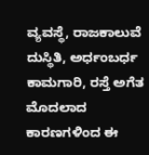ವ್ಯವಸ್ಥೆ, ರಾಜಕಾಲುವೆ ದುಸ್ಥಿತಿ, ಅರ್ಧಂಬರ್ಧ ಕಾಮಗಾರಿ, ರಸ್ತೆ ಅಗೆತ ಮೊದಲಾದ ಕಾರಣಗಳಿಂದ ಈ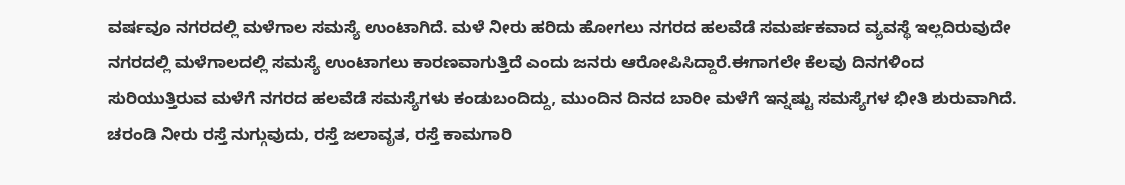ವರ್ಷವೂ ನಗರದಲ್ಲಿ ಮಳೆಗಾಲ ಸಮಸ್ಯೆ ಉಂಟಾಗಿದೆ. ಮಳೆ ನೀರು ಹರಿದು ಹೋಗಲು ನಗರದ ಹಲವೆಡೆ ಸಮರ್ಪಕವಾದ ವ್ಯವಸ್ಥೆ ಇಲ್ಲದಿರುವುದೇ ನಗರದಲ್ಲಿ ಮಳೆಗಾಲದಲ್ಲಿ ಸಮಸ್ಯೆ ಉಂಟಾಗಲು ಕಾರಣವಾಗುತ್ತಿದೆ ಎಂದು ಜನರು ಆರೋಪಿಸಿದ್ದಾರೆ.ಈಗಾಗಲೇ ಕೆಲವು ದಿನಗಳಿಂದ ಸುರಿಯುತ್ತಿರುವ ಮಳೆಗೆ ನಗರದ ಹಲವೆಡೆ ಸಮಸ್ಯೆಗಳು ಕಂಡುಬಂದಿದ್ದು, ಮುಂದಿನ ದಿನದ ಬಾರೀ ಮಳೆಗೆ ಇನ್ನಷ್ಟು ಸಮಸ್ಯೆಗಳ ಭೀತಿ ಶುರುವಾಗಿದೆ. ಚರಂಡಿ ನೀರು ರಸ್ತೆ ನುಗ್ಗುವುದು, ರಸ್ತೆ ಜಲಾವೃತ, ರಸ್ತೆ ಕಾಮಗಾರಿ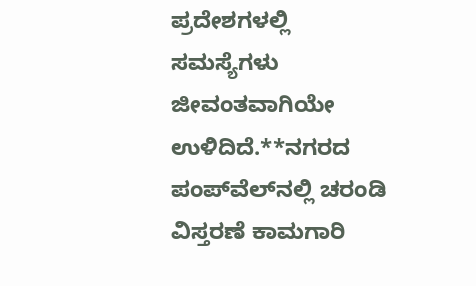ಪ್ರದೇಶಗಳಲ್ಲಿ ಸಮಸ್ಯೆಗಳು ಜೀವಂತವಾಗಿಯೇ ಉಳಿದಿದೆ.**ನಗರದ ಪಂಪ್‌ವೆಲ್‌ನಲ್ಲಿ ಚರಂಡಿ ವಿಸ್ತರಣೆ ಕಾಮಗಾರಿ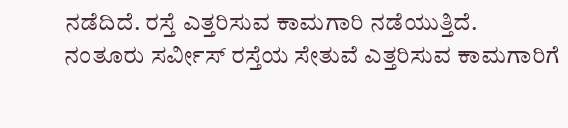ನಡೆದಿದೆ. ರಸ್ತೆ ಎತ್ತರಿಸುವ ಕಾಮಗಾರಿ ನಡೆಯುತ್ತಿದೆ. ನಂತೂರು ಸರ್ವೀಸ್‌ ರಸ್ತೆಯ ಸೇತುವೆ ಎತ್ತರಿಸುವ ಕಾಮಗಾರಿಗೆ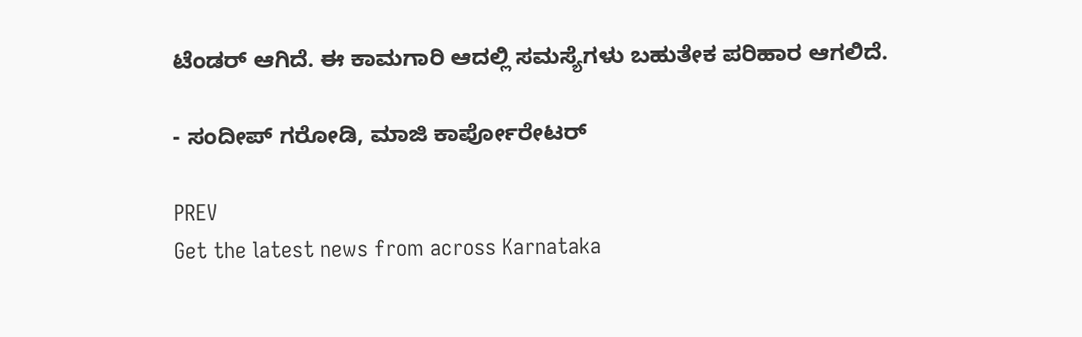ಟೆಂಡರ್‌ ಆಗಿದೆ. ಈ ಕಾಮಗಾರಿ ಆದಲ್ಲಿ ಸಮಸ್ಯೆಗಳು ಬಹುತೇಕ ಪರಿಹಾರ ಆಗಲಿದೆ.

- ಸಂದೀಪ್‌ ಗರೋಡಿ, ಮಾಜಿ ಕಾರ್ಪೋರೇಟರ್‌

PREV
Get the latest news from across Karnataka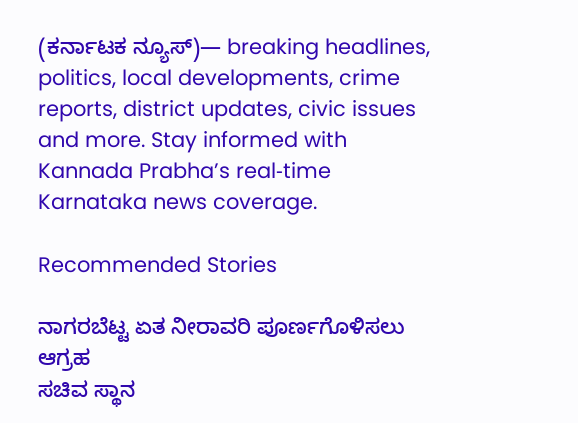(ಕರ್ನಾಟಕ ನ್ಯೂಸ್)— breaking headlines, politics, local developments, crime reports, district updates, civic issues and more. Stay informed with Kannada Prabha’s real‑time Karnataka news coverage.

Recommended Stories

ನಾಗರಬೆಟ್ಟ ಏತ ನೀರಾವರಿ ಪೂರ್ಣಗೊಳಿಸಲು ಆಗ್ರಹ
ಸಚಿವ ಸ್ಥಾನ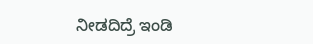ನೀಡದಿದ್ರೆ ಇಂಡಿ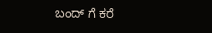ಬಂದ್ ಗೆ ಕರೆ